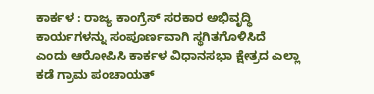ಕಾರ್ಕಳ : ರಾಜ್ಯ ಕಾಂಗ್ರೆಸ್ ಸರಕಾರ ಅಭಿವೃದ್ಧಿ ಕಾರ್ಯಗಳನ್ನು ಸಂಪೂರ್ಣವಾಗಿ ಸ್ಥಗಿತಗೊಳಿಸಿದೆ ಎಂದು ಆರೋಪಿಸಿ ಕಾರ್ಕಳ ವಿಧಾನಸಭಾ ಕ್ಷೇತ್ರದ ಎಲ್ಲಾ ಕಡೆ ಗ್ರಾಮ ಪಂಚಾಯತ್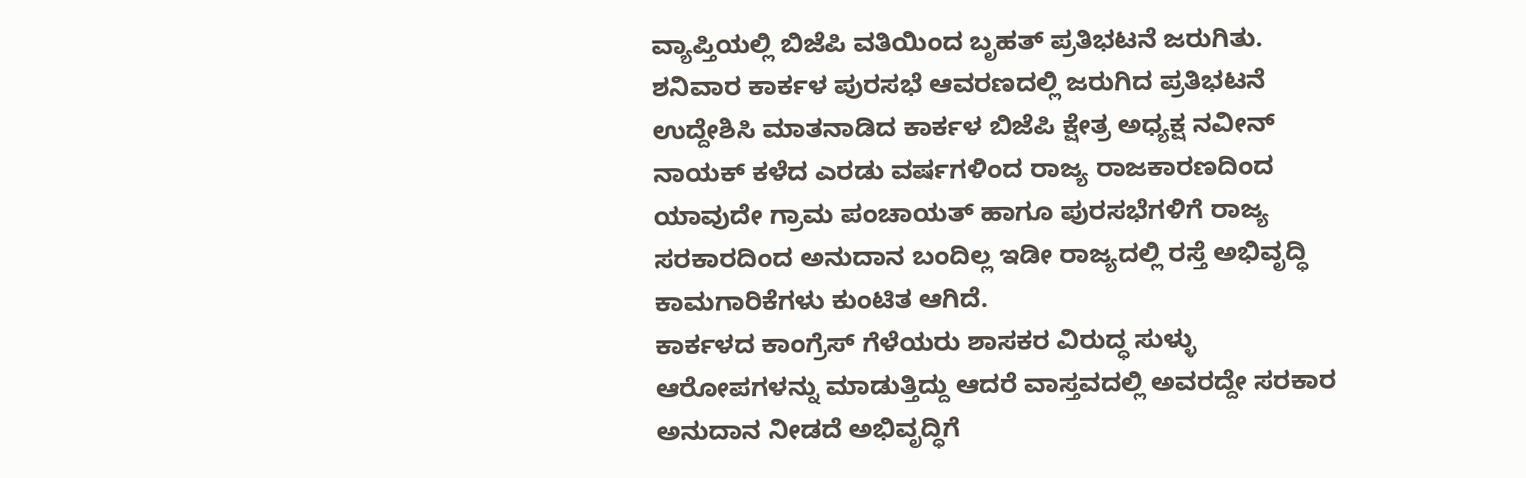ವ್ಯಾಪ್ತಿಯಲ್ಲಿ ಬಿಜೆಪಿ ವತಿಯಿಂದ ಬೃಹತ್ ಪ್ರತಿಭಟನೆ ಜರುಗಿತು.
ಶನಿವಾರ ಕಾರ್ಕಳ ಪುರಸಭೆ ಆವರಣದಲ್ಲಿ ಜರುಗಿದ ಪ್ರತಿಭಟನೆ ಉದ್ದೇಶಿಸಿ ಮಾತನಾಡಿದ ಕಾರ್ಕಳ ಬಿಜೆಪಿ ಕ್ಷೇತ್ರ ಅಧ್ಯಕ್ಷ ನವೀನ್ ನಾಯಕ್ ಕಳೆದ ಎರಡು ವರ್ಷಗಳಿಂದ ರಾಜ್ಯ ರಾಜಕಾರಣದಿಂದ ಯಾವುದೇ ಗ್ರಾಮ ಪಂಚಾಯತ್ ಹಾಗೂ ಪುರಸಭೆಗಳಿಗೆ ರಾಜ್ಯ ಸರಕಾರದಿಂದ ಅನುದಾನ ಬಂದಿಲ್ಲ ಇಡೀ ರಾಜ್ಯದಲ್ಲಿ ರಸ್ತೆ ಅಭಿವೃದ್ಧಿ ಕಾಮಗಾರಿಕೆಗಳು ಕುಂಟಿತ ಆಗಿದೆ.
ಕಾರ್ಕಳದ ಕಾಂಗ್ರೆಸ್ ಗೆಳೆಯರು ಶಾಸಕರ ವಿರುದ್ಧ ಸುಳ್ಳು ಆರೋಪಗಳನ್ನು ಮಾಡುತ್ತಿದ್ದು ಆದರೆ ವಾಸ್ತವದಲ್ಲಿ ಅವರದ್ದೇ ಸರಕಾರ ಅನುದಾನ ನೀಡದೆ ಅಭಿವೃದ್ಧಿಗೆ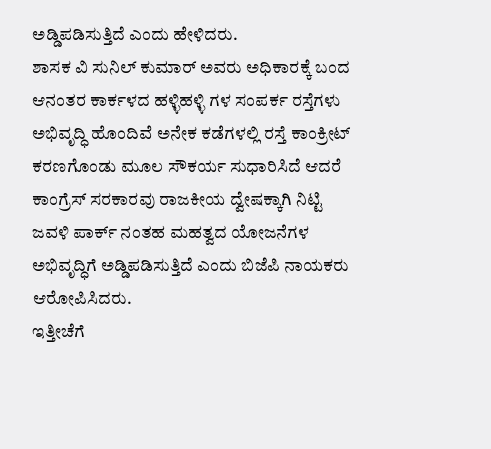ಅಡ್ಡಿಪಡಿಸುತ್ತಿದೆ ಎಂದು ಹೇಳಿದರು.
ಶಾಸಕ ವಿ ಸುನಿಲ್ ಕುಮಾರ್ ಅವರು ಅಧಿಕಾರಕ್ಕೆ ಬಂದ ಆನಂತರ ಕಾರ್ಕಳದ ಹಳ್ಳಿಹಳ್ಳಿ ಗಳ ಸಂಪರ್ಕ ರಸ್ತೆಗಳು ಅಭಿವೃದ್ಧಿ ಹೊಂದಿವೆ ಅನೇಕ ಕಡೆಗಳಲ್ಲಿ ರಸ್ತೆ ಕಾಂಕ್ರೀಟ್ ಕರಣಗೊಂಡು ಮೂಲ ಸೌಕರ್ಯ ಸುಧಾರಿಸಿದೆ ಆದರೆ ಕಾಂಗ್ರೆಸ್ ಸರಕಾರವು ರಾಜಕೀಯ ದ್ವೇಷಕ್ಕಾಗಿ ನಿಟ್ಟಿ ಜವಳಿ ಪಾರ್ಕ್ ನಂತಹ ಮಹತ್ವದ ಯೋಜನೆಗಳ ಅಭಿವೃದ್ಧಿಗೆ ಅಡ್ಡಿಪಡಿಸುತ್ತಿದೆ ಎಂದು ಬಿಜೆಪಿ ನಾಯಕರು ಆರೋಪಿಸಿದರು.
ಇತ್ತೀಚೆಗೆ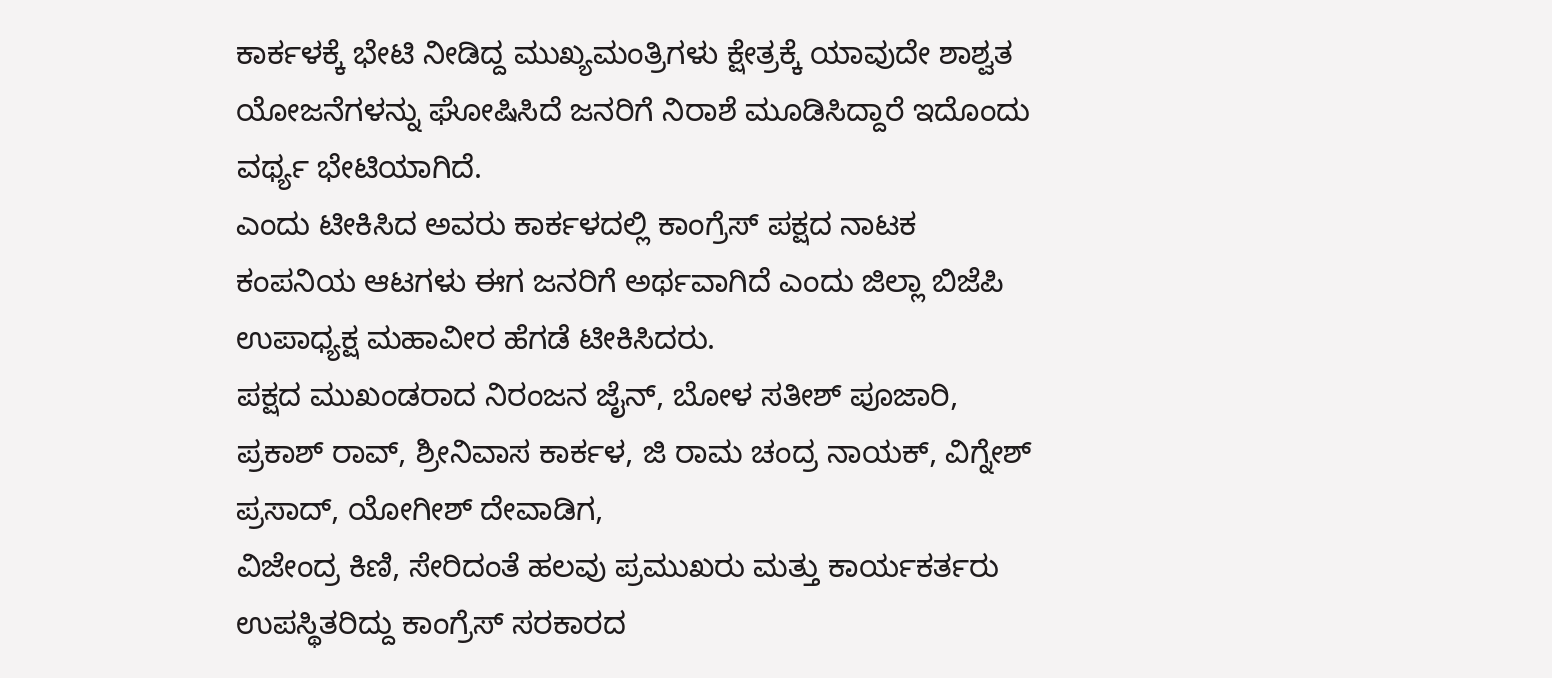ಕಾರ್ಕಳಕ್ಕೆ ಭೇಟಿ ನೀಡಿದ್ದ ಮುಖ್ಯಮಂತ್ರಿಗಳು ಕ್ಷೇತ್ರಕ್ಕೆ ಯಾವುದೇ ಶಾಶ್ವತ ಯೋಜನೆಗಳನ್ನು ಘೋಷಿಸಿದೆ ಜನರಿಗೆ ನಿರಾಶೆ ಮೂಡಿಸಿದ್ದಾರೆ ಇದೊಂದು ವರ್ಥ್ಯ ಭೇಟಿಯಾಗಿದೆ.
ಎಂದು ಟೀಕಿಸಿದ ಅವರು ಕಾರ್ಕಳದಲ್ಲಿ ಕಾಂಗ್ರೆಸ್ ಪಕ್ಷದ ನಾಟಕ ಕಂಪನಿಯ ಆಟಗಳು ಈಗ ಜನರಿಗೆ ಅರ್ಥವಾಗಿದೆ ಎಂದು ಜಿಲ್ಲಾ ಬಿಜೆಪಿ ಉಪಾಧ್ಯಕ್ಷ ಮಹಾವೀರ ಹೆಗಡೆ ಟೀಕಿಸಿದರು.
ಪಕ್ಷದ ಮುಖಂಡರಾದ ನಿರಂಜನ ಜೈನ್, ಬೋಳ ಸತೀಶ್ ಪೂಜಾರಿ, ಪ್ರಕಾಶ್ ರಾವ್, ಶ್ರೀನಿವಾಸ ಕಾರ್ಕಳ, ಜಿ ರಾಮ ಚಂದ್ರ ನಾಯಕ್, ವಿಗ್ನೇಶ್ ಪ್ರಸಾದ್, ಯೋಗೀಶ್ ದೇವಾಡಿಗ,
ವಿಜೇಂದ್ರ ಕಿಣಿ, ಸೇರಿದಂತೆ ಹಲವು ಪ್ರಮುಖರು ಮತ್ತು ಕಾರ್ಯಕರ್ತರು ಉಪಸ್ಥಿತರಿದ್ದು ಕಾಂಗ್ರೆಸ್ ಸರಕಾರದ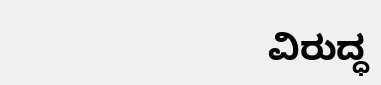ವಿರುದ್ಧ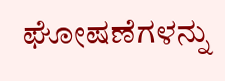ಘೋಷಣೆಗಳನ್ನು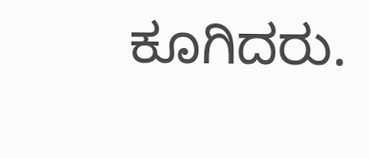ಕೂಗಿದರು.